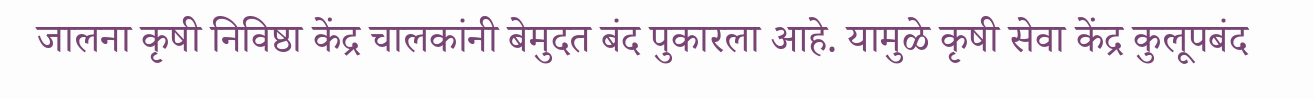जालना कृषी निविष्ठा केंद्र चालकांनी बेमुदत बंद पुकारला आहे. यामुळे कृषी सेवा केंद्र कुलूपबंद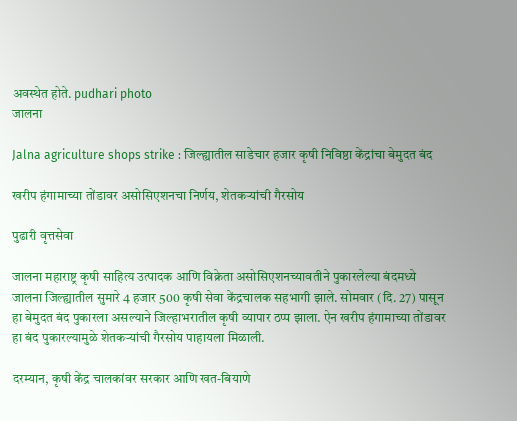अवस्थेत होते. pudhari photo
जालना

Jalna agriculture shops strike : जिल्ह्यातील साडेचार हजार कृषी निविष्ठा केंद्रांचा बेमुदत बंद

खरीप हंगामाच्या तोंडावर असोसिएशनचा निर्णय, शेतकऱ्यांची गैरसोय

पुढारी वृत्तसेवा

जालना महाराष्ट्र कृषी साहित्य उत्पादक आणि विक्रेता असोसिएशनच्यावतीने पुकारलेल्या बंदमध्ये जालना जिल्ह्यातील सुमारे 4 हजार 500 कृषी सेवा केंद्रचालक सहभागी झाले. सोमवार (दि. 27) पासून हा बेमुदत बंद पुकारला असल्याने जिल्हाभरातील कृषी व्यापार ठप्प झाला. ऐन खरीप हंगामाच्या तोंडावर हा बंद पुकारल्यामुळे शेतकऱ्यांची गैरसोय पाहायला मिळाली.

दरम्यान, कृषी केंद्र चालकांवर सरकार आणि खत-बियाणे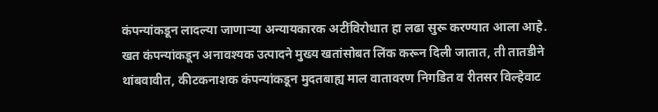कंपन्यांकडून लादल्या जाणाऱ्या अन्यायकारक अटींविरोधात हा लढा सुरू करण्यात आला आहे. खत कंपन्यांकडून अनावश्यक उत्पादने मुख्य खतांसोबत लिंक करून दिली जातात, ती तातडीने थांबवावीत, कीटकनाशक कंपन्यांकडून मुदतबाह्य माल वातावरण निगडित व रीतसर विल्हेवाट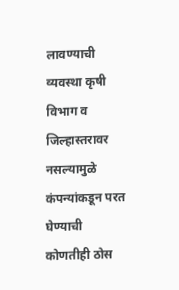लावण्याची व्यवस्था कृषी विभाग व जिल्हास्तरावर नसल्यामुळे कंपन्यांकडून परत घेण्याची कोणतीही ठोस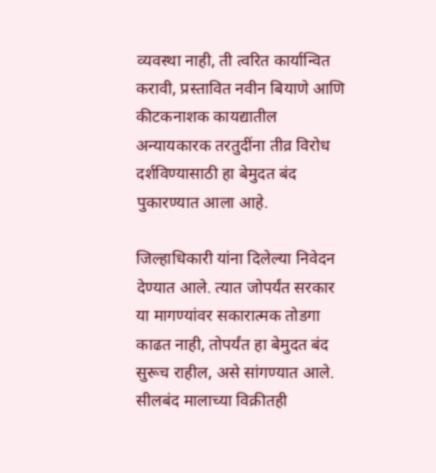व्यवस्था नाही, ती त्वरित कार्यान्वित करावी, प्रस्तावित नवीन बियाणे आणि कीटकनाशक कायद्यातील अन्यायकारक तरतुदींना तीव्र विरोध दर्शविण्यासाठी हा बेमुदत बंद पुकारण्यात आला आहे.

जिल्हाधिकारी यांना दिलेल्या निवेदन देण्यात आले. त्यात जोपर्यंत सरकार या मागण्यांवर सकारात्मक तोडगा काढत नाही, तोपर्यंत हा बेमुदत बंद सुरूच राहील, असे सांगण्यात आले. सीलबंद मालाच्या विक्रीतही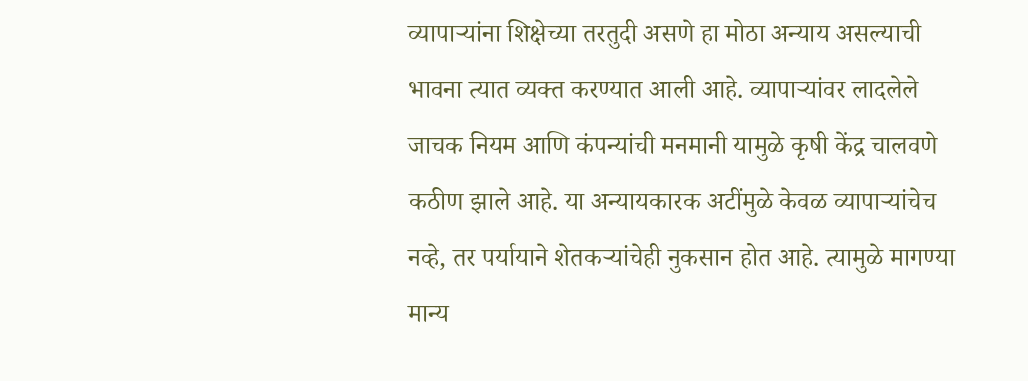व्यापाऱ्यांना शिक्षेच्या तरतुदी असणे हा मोठा अन्याय असल्याची भावना त्यात व्यक्त करण्यात आली आहे. व्यापाऱ्यांवर लादलेले जाचक नियम आणि कंपन्यांची मनमानी यामुळे कृषी केंद्र चालवणे कठीण झाले आहे. या अन्यायकारक अटींमुळे केवळ व्यापाऱ्यांचेच नव्हे, तर पर्यायाने शेतकऱ्यांचेही नुकसान होत आहे. त्यामुळे मागण्या मान्य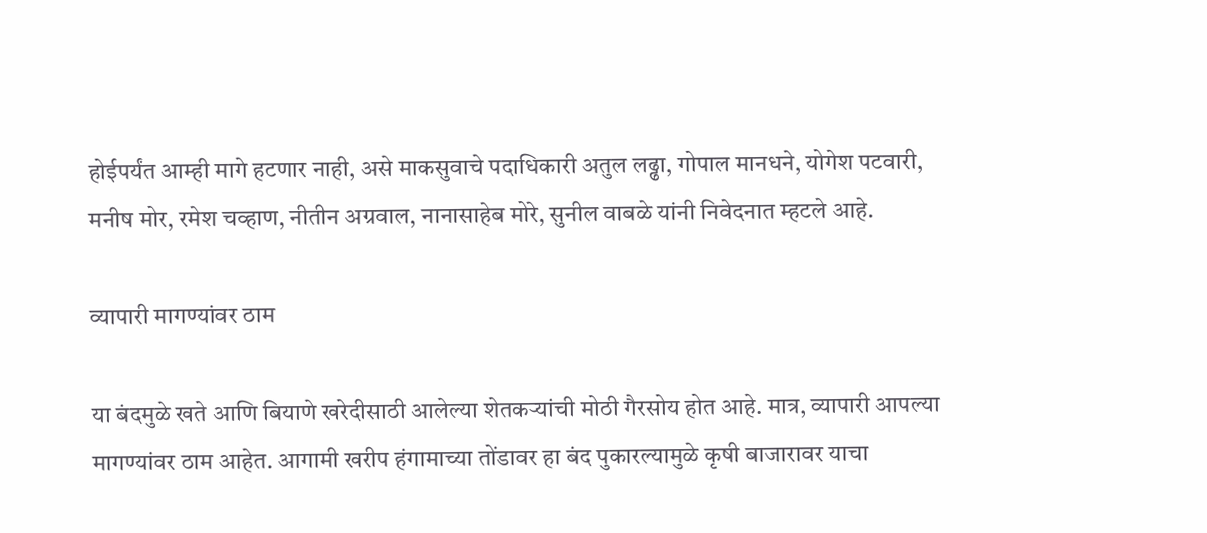होईपर्यंत आम्ही मागे हटणार नाही, असे माकसुवाचे पदाधिकारी अतुल लढ्ढा, गोपाल मानधने, योगेश पटवारी, मनीष मोर, रमेश चव्हाण, नीतीन अग्रवाल, नानासाहेब मोरे, सुनील वाबळे यांनी निवेदनात म्हटले आहे.

व्यापारी मागण्यांवर ठाम

या बंदमुळे खते आणि बियाणे खरेदीसाठी आलेल्या शेतकऱ्यांची मोठी गैरसोय होत आहे. मात्र, व्यापारी आपल्या मागण्यांवर ठाम आहेत. आगामी खरीप हंगामाच्या तोंडावर हा बंद पुकारल्यामुळे कृषी बाजारावर याचा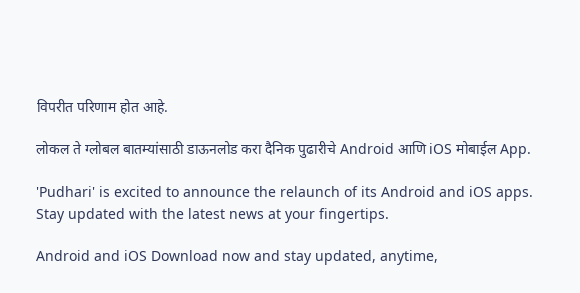विपरीत परिणाम होत आहे.

लोकल ते ग्लोबल बातम्यांसाठी डाऊनलोड करा दैनिक पुढारीचे Android आणि iOS मोबाईल App.

'Pudhari' is excited to announce the relaunch of its Android and iOS apps. Stay updated with the latest news at your fingertips.

Android and iOS Download now and stay updated, anytime,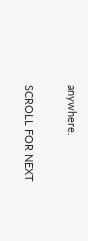anywhere.

SCROLL FOR NEXT